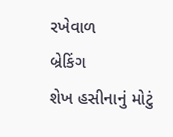રખેવાળ
બ્રેકિંગ
શેખ હસીનાનું મોટું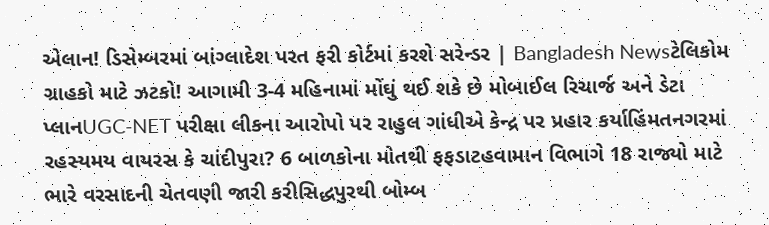એલાન! ડિસેમ્બરમાં બાંગ્લાદેશ પરત ફરી કોર્ટમાં કરશે સરેન્ડર | Bangladesh Newsટેલિકોમ ગ્રાહકો માટે ઝટકો! આગામી 3-4 મહિનામાં મોંઘું થઈ શકે છે મોબાઈલ રિચાર્જ અને ડેટા પ્લાનUGC-NET પરીક્ષા લીકના આરોપો પર રાહુલ ગાંધીએ કેન્દ્ર પર પ્રહાર કર્યાહિંમતનગરમાં રહસ્યમય વાયરસ કે ચાંદીપુરા? 6 બાળકોના મોતથી ફફડાટહવામાન વિભાગે 18 રાજ્યો માટે ભારે વરસાદની ચેતવણી જારી કરીસિદ્ધપુરથી બોમ્બ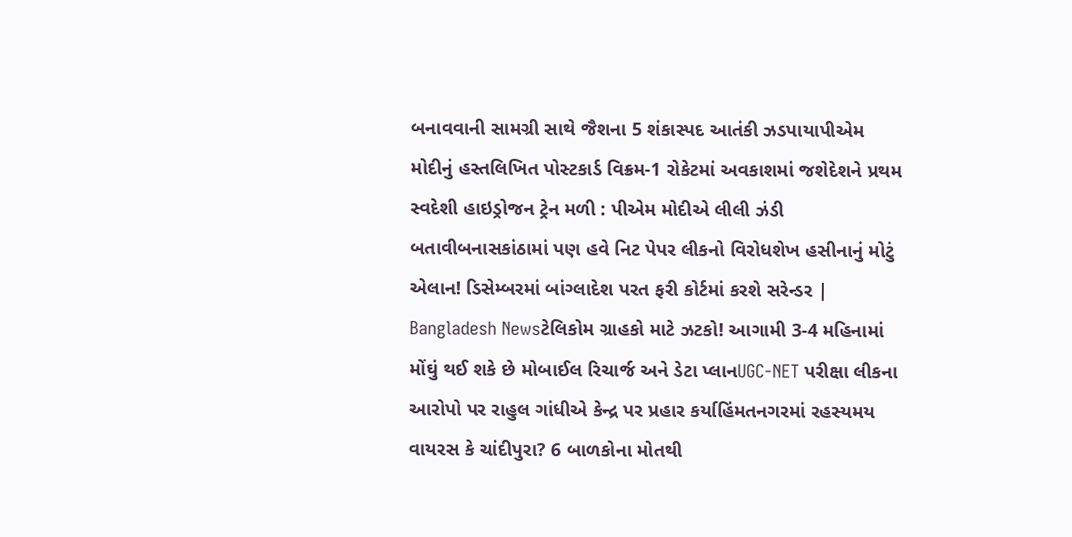બનાવવાની સામગ્રી સાથે જૈશના 5 શંકાસ્પદ આતંકી ઝડપાયાપીએમ મોદીનું હસ્તલિખિત પોસ્ટકાર્ડ વિક્રમ-1 રોકેટમાં અવકાશમાં જશેદેશને પ્રથમ સ્વદેશી હાઇડ્રોજન ટ્રેન મળી : પીએમ મોદીએ લીલી ઝંડી બતાવીબનાસકાંઠામાં પણ હવે નિટ પેપર લીકનો વિરોધશેખ હસીનાનું મોટું એલાન! ડિસેમ્બરમાં બાંગ્લાદેશ પરત ફરી કોર્ટમાં કરશે સરેન્ડર | Bangladesh Newsટેલિકોમ ગ્રાહકો માટે ઝટકો! આગામી 3-4 મહિનામાં મોંઘું થઈ શકે છે મોબાઈલ રિચાર્જ અને ડેટા પ્લાનUGC-NET પરીક્ષા લીકના આરોપો પર રાહુલ ગાંધીએ કેન્દ્ર પર પ્રહાર કર્યાહિંમતનગરમાં રહસ્યમય વાયરસ કે ચાંદીપુરા? 6 બાળકોના મોતથી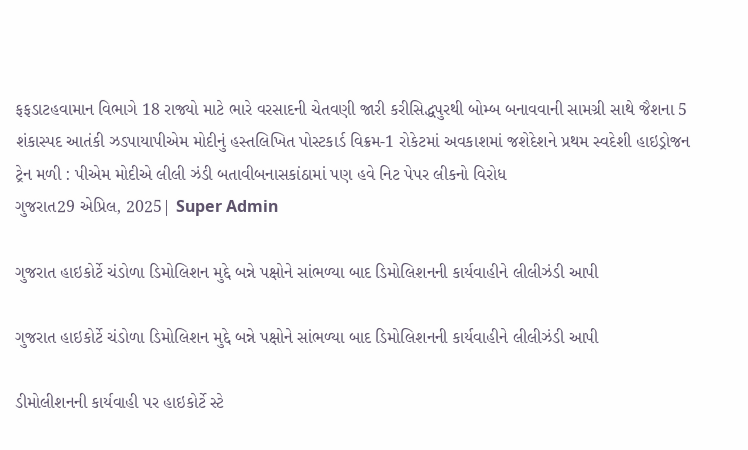ફફડાટહવામાન વિભાગે 18 રાજ્યો માટે ભારે વરસાદની ચેતવણી જારી કરીસિદ્ધપુરથી બોમ્બ બનાવવાની સામગ્રી સાથે જૈશના 5 શંકાસ્પદ આતંકી ઝડપાયાપીએમ મોદીનું હસ્તલિખિત પોસ્ટકાર્ડ વિક્રમ-1 રોકેટમાં અવકાશમાં જશેદેશને પ્રથમ સ્વદેશી હાઇડ્રોજન ટ્રેન મળી : પીએમ મોદીએ લીલી ઝંડી બતાવીબનાસકાંઠામાં પણ હવે નિટ પેપર લીકનો વિરોધ
ગુજરાત29 એપ્રિલ, 2025| Super Admin

ગુજરાત હાઇકોર્ટે ચંડોળા ડિમોલિશન મુદ્દે બન્ને પક્ષોને સાંભળ્યા બાદ ડિમોલિશનની કાર્યવાહીને લીલીઝંડી આપી

ગુજરાત હાઇકોર્ટે ચંડોળા ડિમોલિશન મુદ્દે બન્ને પક્ષોને સાંભળ્યા બાદ ડિમોલિશનની કાર્યવાહીને લીલીઝંડી આપી

ડીમોલીશનની કાર્યવાહી પર હાઇકોર્ટે સ્ટે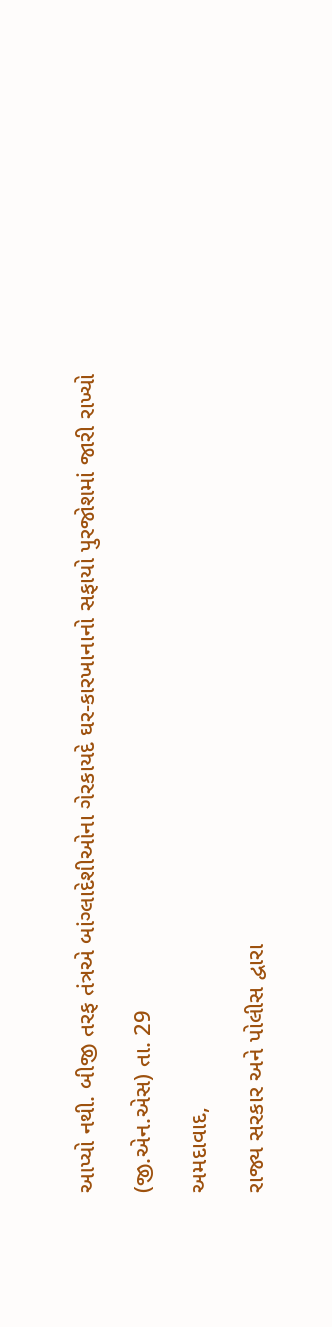આપ્યો નથી. બીજી તરફ તંત્રએ બાંગ્લાદેશીઓના ગેરકાયદે ઘર-કારખાનાનો સફાયો પુરજોશમાં જારી રાખ્યો

(જી.એન.એસ) તા. 29

અમદાવાદ,

રાજ્ય સરકાર અને પોલીસ દ્વારા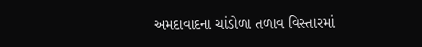અમદાવાદના ચાંડોળા તળાવ વિસ્તારમાં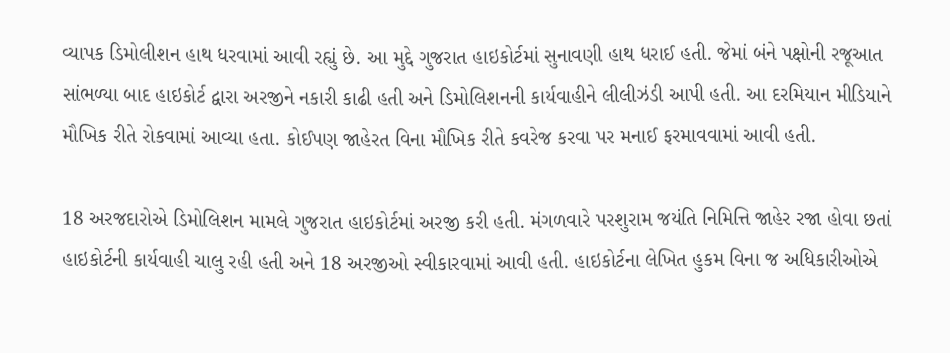વ્યાપક ડિમોલીશન હાથ ધરવામાં આવી રહ્યું છે. આ મુદ્દે ગુજરાત હાઇકોર્ટમાં સુનાવણી હાથ ધરાઈ હતી. જેમાં બંને પક્ષોની રજૂઆત સાંભળ્યા બાદ હાઇકોર્ટ દ્વારા અરજીને નકારી કાઢી હતી અને ડિમોલિશનની કાર્યવાહીને લીલીઝંડી આપી હતી. આ દરમિયાન મીડિયાને મૌખિક રીતે રોકવામાં આવ્યા હતા. કોઈપણ જાહેરત વિના મૌખિક રીતે કવરેજ કરવા પર મનાઈ ફરમાવવામાં આવી હતી.

18 અરજદારોએ ડિમોલિશન મામલે ગુજરાત હાઇકોર્ટમાં અરજી કરી હતી. મંગળવારે પરશુરામ જયંતિ નિમિત્તિ જાહેર રજા હોવા છતાં હાઇકોર્ટની કાર્યવાહી ચાલુ રહી હતી અને 18 અરજીઓ સ્વીકારવામાં આવી હતી. હાઇકોર્ટના લેખિત હુકમ વિના જ અધિકારીઓએ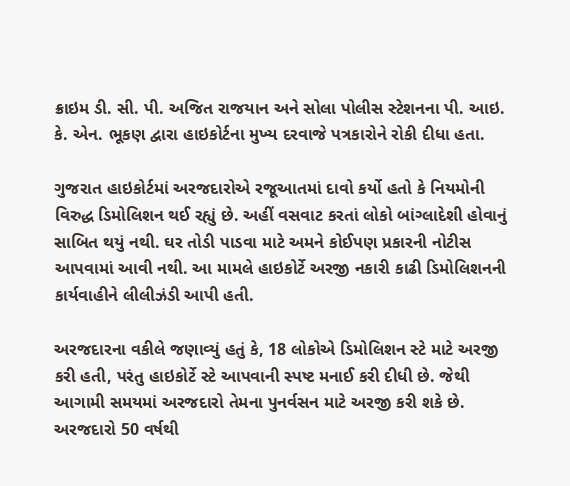ક્રાઇમ ડી. સી. પી. અજિત રાજયાન અને સોલા પોલીસ સ્ટેશનના પી. આઇ. કે. એન. ભૂકણ દ્વારા હાઇકોર્ટના મુખ્ય દરવાજે પત્રકારોને રોકી દીધા હતા.

ગુજરાત હાઇકોર્ટમાં અરજદારોએ રજૂઆતમાં દાવો કર્યો હતો કે નિયમોની વિરુદ્ધ ડિમોલિશન થઈ રહ્યું છે. અહીં વસવાટ કરતાં લોકો બાંગ્લાદેશી હોવાનું સાબિત થયું નથી. ઘર તોડી પાડવા માટે અમને કોઈપણ પ્રકારની નોટીસ આપવામાં આવી નથી. આ મામલે હાઇકોર્ટે અરજી નકારી કાઢી ડિમોલિશનની કાર્યવાહીને લીલીઝંડી આપી હતી.

અરજદારના વકીલે જણાવ્યું હતું કે, 18 લોકોએ ડિમોલિશન સ્ટે માટે અરજી કરી હતી, પરંતુ હાઇકોર્ટે સ્ટે આપવાની સ્પષ્ટ મનાઈ કરી દીધી છે. જેથી આગામી સમયમાં અરજદારો તેમના પુનર્વસન માટે અરજી કરી શકે છે. અરજદારો 50 વર્ષથી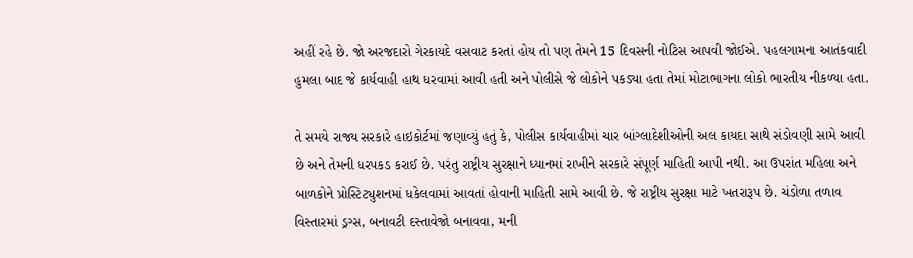અહીં રહે છે. જો અરજદારો ગેરકાયદે વસવાટ કરતાં હોય તો પણ તેમને 15 દિવસની નોટિસ આપવી જોઈએ. પહલગામના આતંકવાદી હુમલા બાદ જે કાર્યવાહી હાથ ધરવામાં આવી હતી અને પોલીસે જે લોકોને પકડ્યા હતા તેમાં મોટાભાગના લોકો ભારતીય નીકળ્યા હતા.

તે સમયે રાજ્ય સરકારે હાઇકોર્ટમાં જણાવ્યું હતું કે, પોલીસ કાર્યવાહીમાં ચાર બાંગ્લાદેશીઓની અલ કાયદા સાથે સંડોવણી સામે આવી છે અને તેમની ધરપકડ કરાઈ છે. પરંતુ રાષ્ટ્રીય સુરક્ષાને ધ્યાનમાં રાખીને સરકારે સંપૂર્ણ માહિતી આપી નથી. આ ઉપરાંત મહિલા અને બાળકોને પ્રોસ્ટિટ્યુશનમાં ધકેલવામાં આવતાં હોવાની માહિતી સામે આવી છે. જે રાષ્ટ્રીય સુરક્ષા માટે ખતરારૂપ છે. ચંડોળા તળાવ વિસ્તારમાં ડ્રગ્સ, બનાવટી દસ્તાવેજો બનાવવા, મની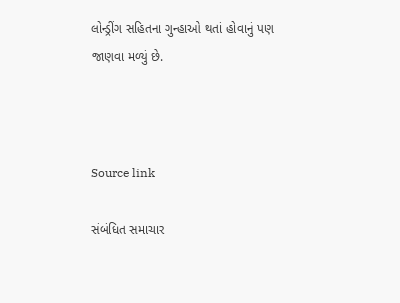લોન્ડ્રીંગ સહિતના ગુન્હાઓ થતાં હોવાનું પણ જાણવા મળ્યું છે.



Source link

સંબંધિત સમાચાર